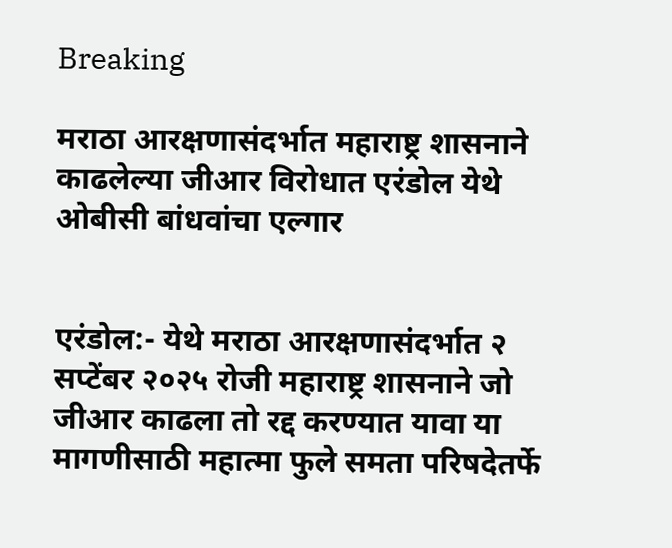Breaking

मराठा आरक्षणासंदर्भात महाराष्ट्र शासनाने काढलेल्या जीआर विरोधात एरंडोल येथे ओबीसी बांधवांचा एल्गार


एरंडोल:- येथे मराठा आरक्षणासंदर्भात २ सप्टेंबर २०२५ रोजी महाराष्ट्र शासनाने जो जीआर काढला तो रद्द करण्यात यावा या मागणीसाठी महात्मा फुले समता परिषदेतर्फे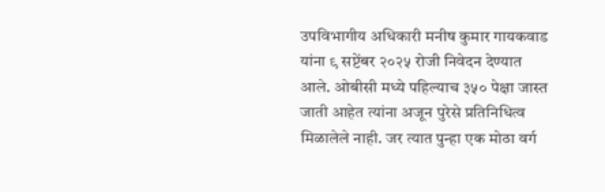उपविभागीय अधिकारी मनीष कुमार गायकवाड यांना ९ सप्टेंबर २०२५ रोजी निवेदन देण्यात आले. ओबीसी मध्ये पहिल्याच ३५० पेक्षा जास्त जाती आहेत त्यांना अजून पुरेसे प्रतिनिधित्व मिळालेले नाही. जर त्यात पुन्हा एक मोठा वर्ग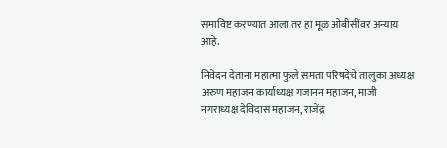समाविष्ट करण्यात आला तर हा मूळ ओबीसींवर अन्याय आहे.

निवेदन देताना महात्मा फुले समता परिषदेचे तालुका अध्यक्ष अरुण महाजन कार्याध्यक्ष गजानन महाजन, माजी नगराध्यक्ष देविदास महाजन, राजेंद्र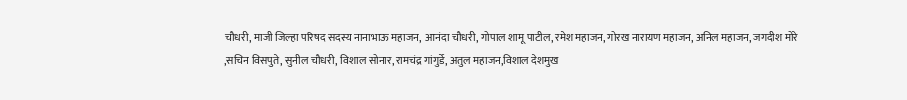चौधरी, माजी जिल्हा परिषद सदस्य नानाभाऊ महाजन,  आनंदा चौधरी, गोपाल शामू पाटील, रमेश महाजन, गोरख नारायण महाजन, अनिल महाजन, जगदीश मोरे ,सचिन विसपुते, सुनील चौधरी, विशाल सोनार, रामचंद्र गांगुर्डे, अतुल महाजन,विशाल देशमुख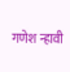गणेश न्हावी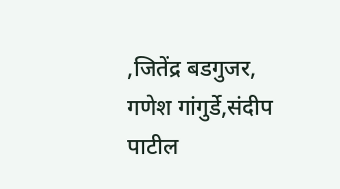,जितेंद्र बडगुजर, गणेश गांगुर्डे,संदीप पाटील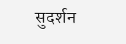सुदर्शन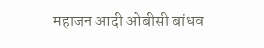महाजन आदी ओबीसी बांधव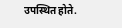उपस्थित होते.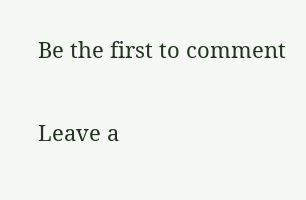Be the first to comment

Leave a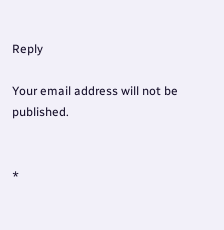Reply

Your email address will not be published.


*